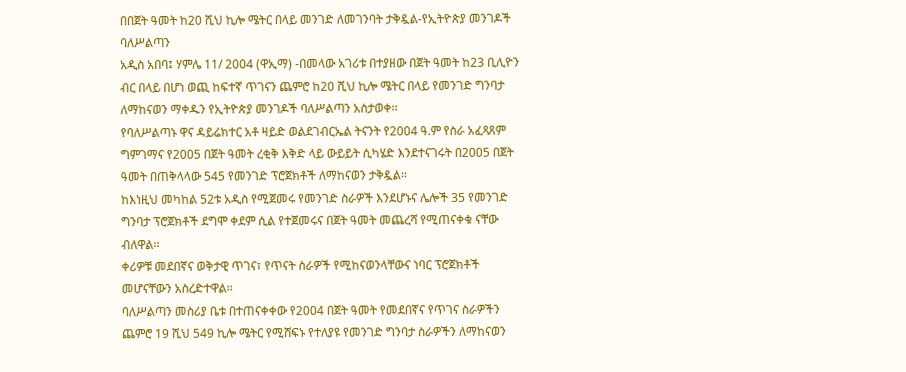በበጀት ዓመት ከ20 ሺህ ኪሎ ሜትር በላይ መንገድ ለመገንባት ታቅዷል-የኢትዮጵያ መንገዶች ባለሥልጣን
አዲስ አበባ፤ ሃምሌ 11/ 2004 (ዋኢማ) -በመላው አገሪቱ በተያዘው በጀት ዓመት ከ23 ቢሊዮን ብር በላይ በሆነ ወጪ ከፍተኛ ጥገናን ጨምሮ ከ20 ሺህ ኪሎ ሜትር በላይ የመንገድ ግንባታ ለማከናወን ማቀዱን የኢትዮጵያ መንገዶች ባለሥልጣን አስታወቀ፡፡
የባለሥልጣኑ ዋና ዳይሬክተር አቶ ዛይድ ወልደገብርኤል ትናንት የ2004 ዓ.ም የስራ አፈጻጸም ግምገማና የ2005 በጀት ዓመት ረቂቅ እቅድ ላይ ውይይት ሲካሄድ እንደተናገሩት በ2005 በጀት ዓመት በጠቅላላው 545 የመንገድ ፕሮጀክቶች ለማከናወን ታቅዷል፡፡
ከእነዚህ መካከል 52ቱ አዲስ የሚጀመሩ የመንገድ ስራዎች እንደሆኑና ሌሎች 35 የመንገድ ግንባታ ፕሮጀክቶች ደግሞ ቀደም ሲል የተጀመሩና በጀት ዓመት መጨረሻ የሚጠናቀቁ ናቸው ብለዋል፡፡
ቀሪዎቹ መደበኛና ወቅታዊ ጥገና፣ የጥናት ስራዎች የሚከናወንላቸውና ነባር ፕሮጀክቶች መሆናቸውን አስረድተዋል፡፡
ባለሥልጣን መስሪያ ቤቱ በተጠናቀቀው የ2004 በጀት ዓመት የመደበኛና የጥገና ስራዎችን ጨምሮ 19 ሺህ 549 ኪሎ ሜትር የሚሸፍኑ የተለያዩ የመንገድ ግንባታ ስራዎችን ለማከናወን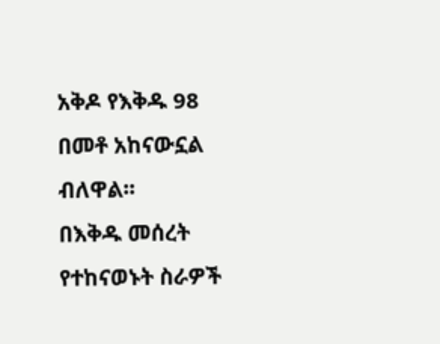አቅዶ የእቅዱ 98 በመቶ አከናውኗል ብለዋል፡፡
በእቅዱ መሰረት የተከናወኑት ስራዎች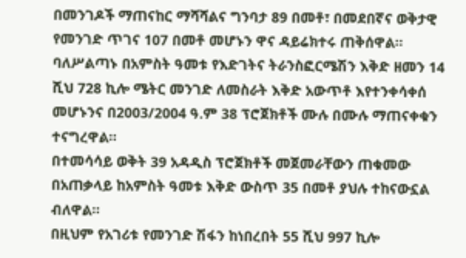በመንገዶች ማጠናከር ማሻሻልና ግንባታ 89 በመቶ፣ በመደበኛና ወቅታዊ የመንገድ ጥገና 107 በመቶ መሆኑን ዋና ዳይሬክተሩ ጠቅሰዋል፡፡
ባለሥልጣኑ በአምስት ዓመቱ የእድገትና ትራንስፎርሜሽን እቅድ ዘመን 14 ሺህ 728 ኪሎ ሜትር መንገድ ለመስራት እቅድ አውጥቶ እየተንቀሳቀሰ መሆኑንና በ2003/2004 ዓ.ም 38 ፕሮጀክቶች ሙሉ በሙሉ ማጠናቀቁን ተናግረዋል፡፡
በተመሳሳይ ወቅት 39 አዳዲስ ፕሮጀክቶች መጀመራቸውን ጠቁመው በአጠቃላይ ከአምስት ዓመቱ እቅድ ውስጥ 35 በመቶ ያህሉ ተከናውኗል ብለዋል፡፡
በዚህም የአገሪቱ የመንገድ ሽፋን ከነበረበት 55 ሺህ 997 ኪሎ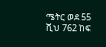ሜትር ወደ 55 ሺህ 762 ከፍ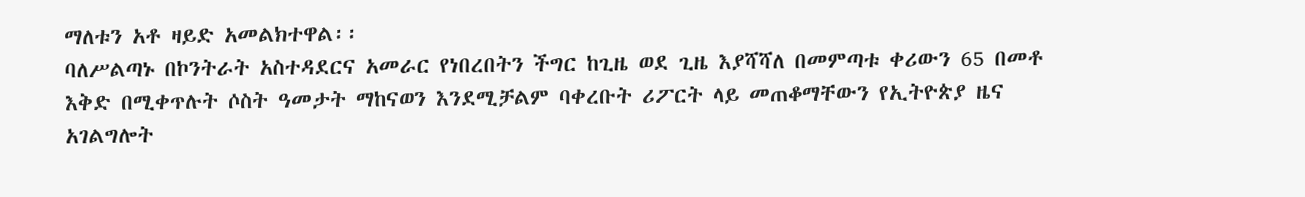ማለቱን አቶ ዛይድ አመልክተዋል፡፡
ባለሥልጣኑ በኮንትራት አስተዳደርና አመራር የነበረበትን ችግር ከጊዜ ወደ ጊዜ እያሻሻለ በመምጣቱ ቀሪውን 65 በመቶ እቅድ በሚቀጥሉት ሶስት ዓመታት ማከናወን እንደሚቻልም ባቀረቡት ሪፖርት ላይ መጠቆማቸውን የኢትዮጵያ ዜና አገልግሎት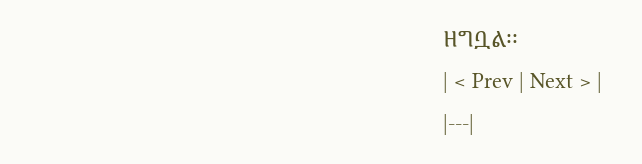ዘግቧል፡፡
| < Prev | Next > |
|---|